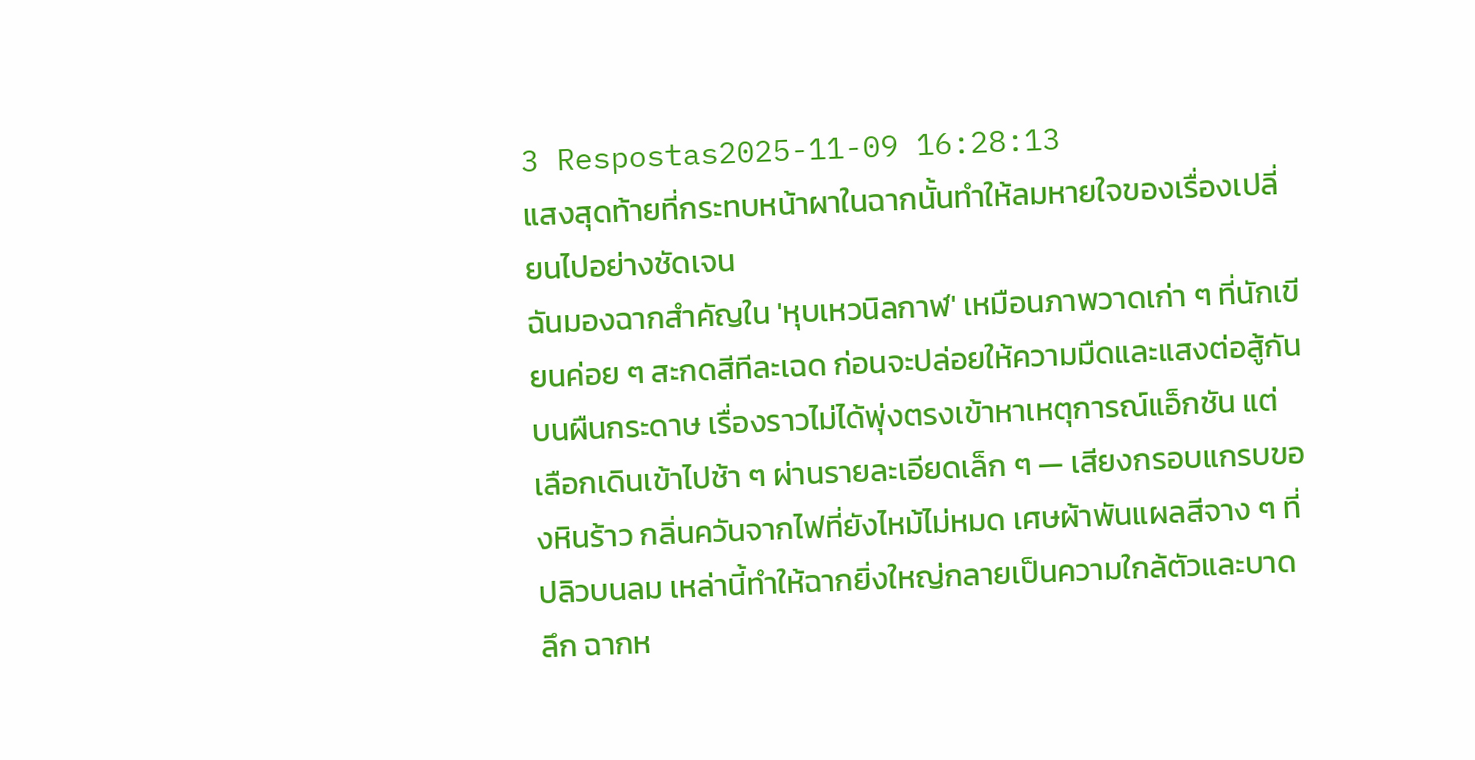3 Respostas2025-11-09 16:28:13
แสงสุดท้ายที่กระทบหน้าผาในฉากนั้นทำให้ลมหายใจของเรื่องเปลี่ยนไปอย่างชัดเจน
ฉันมองฉากสำคัญใน 'หุบเหวนิลกาฬ' เหมือนภาพวาดเก่า ๆ ที่นักเขียนค่อย ๆ สะกดสีทีละเฉด ก่อนจะปล่อยให้ความมืดและแสงต่อสู้กันบนผืนกระดาษ เรื่องราวไม่ได้พุ่งตรงเข้าหาเหตุการณ์แอ็กชัน แต่เลือกเดินเข้าไปช้า ๆ ผ่านรายละเอียดเล็ก ๆ — เสียงกรอบแกรบของหินร้าว กลิ่นควันจากไฟที่ยังไหม้ไม่หมด เศษผ้าพันแผลสีจาง ๆ ที่ปลิวบนลม เหล่านี้ทำให้ฉากยิ่งใหญ่กลายเป็นความใกล้ตัวและบาดลึก ฉากห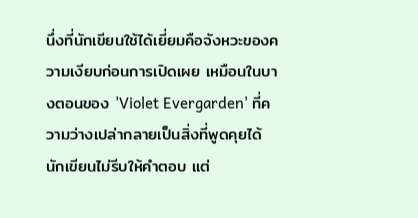นึ่งที่นักเขียนใช้ได้เยี่ยมคือจังหวะของความเงียบก่อนการเปิดเผย เหมือนในบางตอนของ 'Violet Evergarden' ที่ความว่างเปล่ากลายเป็นสิ่งที่พูดคุยได้ นักเขียนไม่รีบให้คำตอบ แต่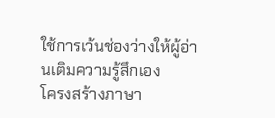ใช้การเว้นช่องว่างให้ผู้อ่านเติมความรู้สึกเอง
โครงสร้างภาษา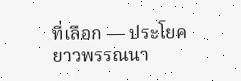ที่เลือก — ประโยคยาวพรรณนา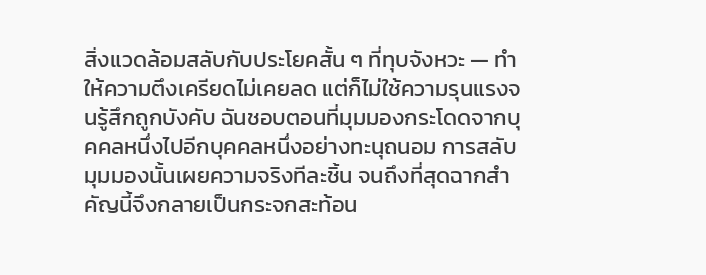สิ่งแวดล้อมสลับกับประโยคสั้น ๆ ที่ทุบจังหวะ — ทำให้ความตึงเครียดไม่เคยลด แต่ก็ไม่ใช้ความรุนแรงจนรู้สึกถูกบังคับ ฉันชอบตอนที่มุมมองกระโดดจากบุคคลหนึ่งไปอีกบุคคลหนึ่งอย่างทะนุถนอม การสลับมุมมองนั้นเผยความจริงทีละชิ้น จนถึงที่สุดฉากสำคัญนี้จึงกลายเป็นกระจกสะท้อน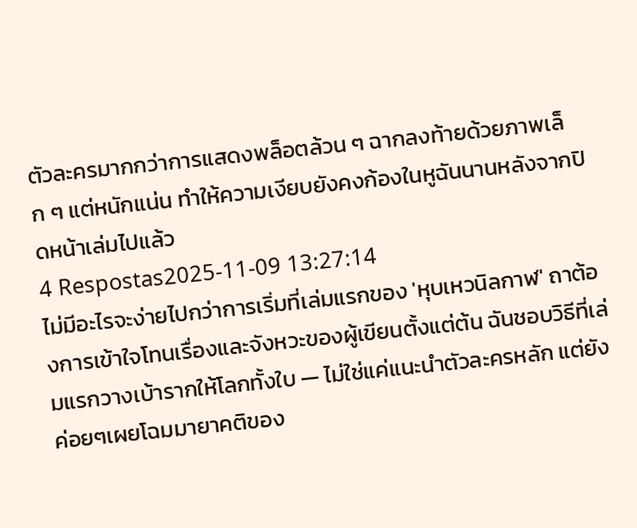ตัวละครมากกว่าการแสดงพล็อตล้วน ๆ ฉากลงท้ายด้วยภาพเล็ก ๆ แต่หนักแน่น ทำให้ความเงียบยังคงก้องในหูฉันนานหลังจากปิดหน้าเล่มไปแล้ว
4 Respostas2025-11-09 13:27:14
ไม่มีอะไรจะง่ายไปกว่าการเริ่มที่เล่มแรกของ 'หุบเหวนิลกาฬ' ถาต้องการเข้าใจโทนเรื่องและจังหวะของผู้เขียนตั้งแต่ต้น ฉันชอบวิธีที่เล่มแรกวางเบ้ารากให้โลกทั้งใบ — ไม่ใช่แค่แนะนำตัวละครหลัก แต่ยังค่อยๆเผยโฉมมายาคติของ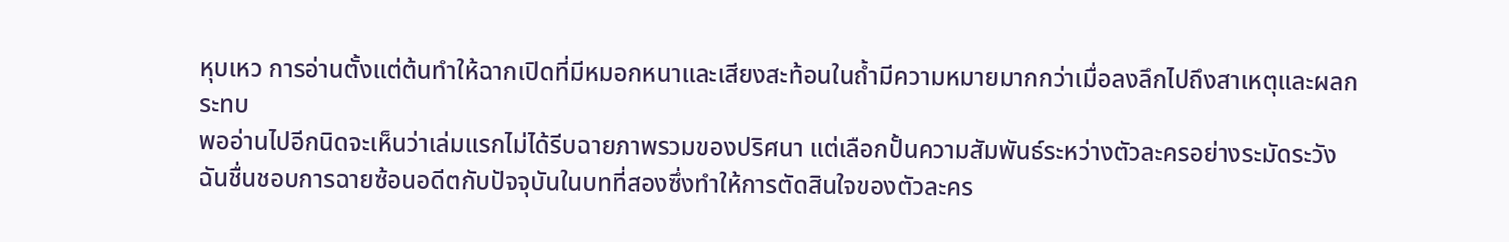หุบเหว การอ่านตั้งแต่ต้นทำให้ฉากเปิดที่มีหมอกหนาและเสียงสะท้อนในถ้ำมีความหมายมากกว่าเมื่อลงลึกไปถึงสาเหตุและผลกระทบ
พออ่านไปอีกนิดจะเห็นว่าเล่มแรกไม่ได้รีบฉายภาพรวมของปริศนา แต่เลือกปั้นความสัมพันธ์ระหว่างตัวละครอย่างระมัดระวัง ฉันชื่นชอบการฉายซ้อนอดีตกับปัจจุบันในบทที่สองซึ่งทำให้การตัดสินใจของตัวละคร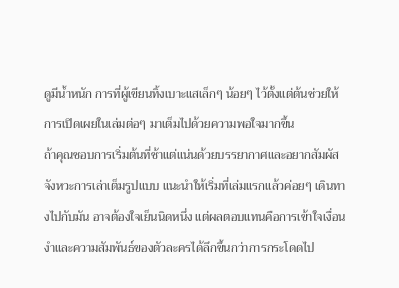ดูมีน้ำหนัก การที่ผู้เขียนทิ้งเบาะแสเล็กๆ น้อยๆ ไว้ตั้งแต่ต้นช่วยให้การเปิดเผยในเล่มต่อๆ มาเต็มไปด้วยความพอใจมากขึ้น
ถ้าคุณชอบการเริ่มต้นที่ช้าแต่แน่นด้วยบรรยากาศและอยากสัมผัสจังหวะการเล่าเต็มรูปแบบ แนะนำให้เริ่มที่เล่มแรกแล้วค่อยๆ เดินทางไปกับมัน อาจต้องใจเย็นนิดหนึ่ง แต่ผลตอบแทนคือการเข้าใจเงื่อนงำและความสัมพันธ์ของตัวละครได้ลึกขึ้นกว่าการกระโดดไป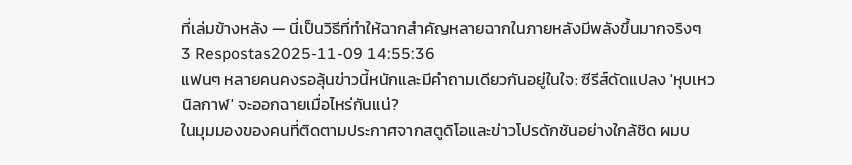ที่เล่มข้างหลัง — นี่เป็นวิธีที่ทำให้ฉากสำคัญหลายฉากในภายหลังมีพลังขึ้นมากจริงๆ
3 Respostas2025-11-09 14:55:36
แฟนๆ หลายคนคงรอลุ้นข่าวนี้หนักและมีคำถามเดียวกันอยู่ในใจ: ซีรีส์ดัดแปลง 'หุบเหวนิลกาฬ' จะออกฉายเมื่อไหร่กันแน่?
ในมุมมองของคนที่ติดตามประกาศจากสตูดิโอและข่าวโปรดักชันอย่างใกล้ชิด ผมบ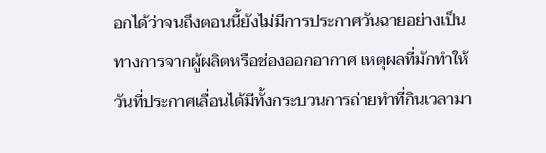อกได้ว่าจนถึงตอนนี้ยังไม่มีการประกาศวันฉายอย่างเป็นทางการจากผู้ผลิตหรือช่องออกอากาศ เหตุผลที่มักทำให้วันที่ประกาศเลื่อนได้มีทั้งกระบวนการถ่ายทำที่กินเวลามา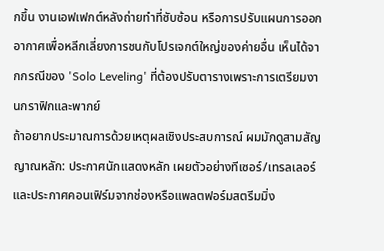กขึ้น งานเอฟเฟกต์หลังถ่ายทำที่ซับซ้อน หรือการปรับแผนการออกอากาศเพื่อหลีกเลี่ยงการชนกับโปรเจกต์ใหญ่ของค่ายอื่น เห็นได้จากกรณีของ 'Solo Leveling' ที่ต้องปรับตารางเพราะการเตรียมงานกราฟิกและพากย์
ถ้าอยากประมาณการด้วยเหตุผลเชิงประสบการณ์ ผมมักดูสามสัญญาณหลัก: ประกาศนักแสดงหลัก เผยตัวอย่างทีเซอร์/เทรลเลอร์ และประกาศคอนเฟิร์มจากช่องหรือแพลตฟอร์มสตรีมมิ่ง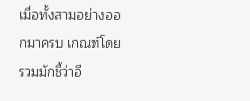เมื่อทั้งสามอย่างออกมาครบ เกณฑ์โดยรวมมักชี้ว่าอี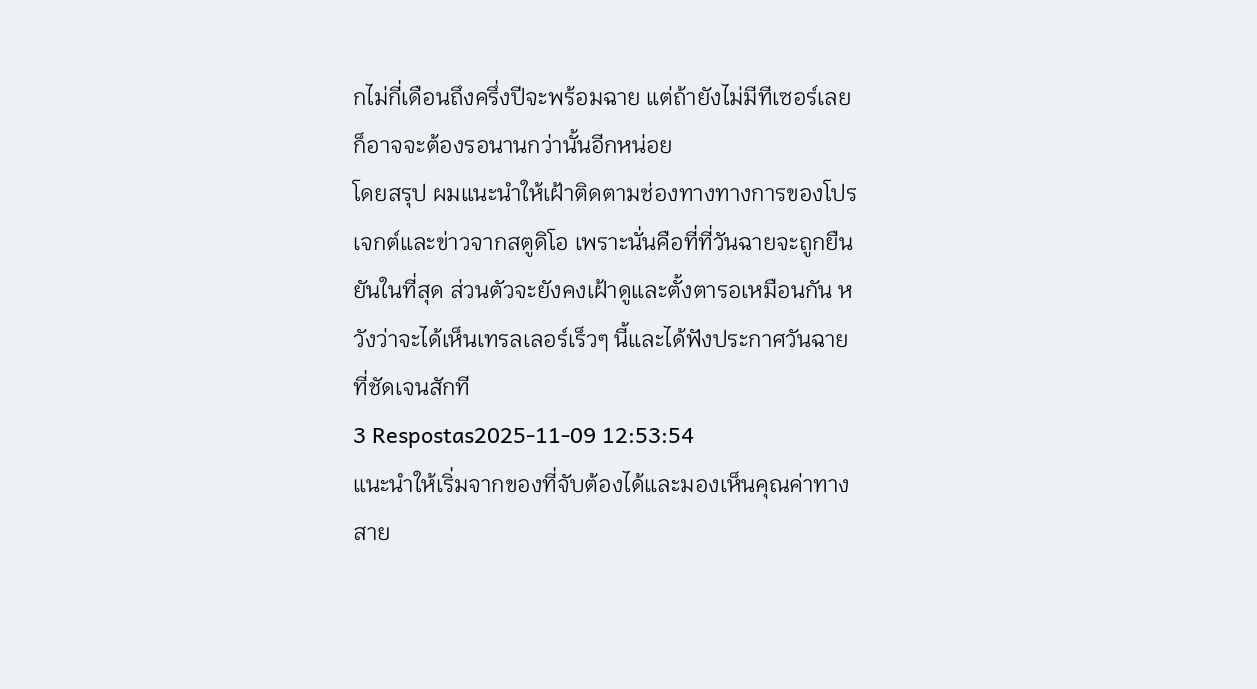กไม่กี่เดือนถึงครึ่งปีจะพร้อมฉาย แต่ถ้ายังไม่มีทีเซอร์เลย ก็อาจจะต้องรอนานกว่านั้นอีกหน่อย
โดยสรุป ผมแนะนำให้เฝ้าติดตามช่องทางทางการของโปรเจกต์และข่าวจากสตูดิโอ เพราะนั่นคือที่ที่วันฉายจะถูกยืนยันในที่สุด ส่วนตัวจะยังคงเฝ้าดูและตั้งตารอเหมือนกัน หวังว่าจะได้เห็นเทรลเลอร์เร็วๆ นี้และได้ฟังประกาศวันฉายที่ชัดเจนสักที
3 Respostas2025-11-09 12:53:54
แนะนำให้เริ่มจากของที่จับต้องได้และมองเห็นคุณค่าทางสาย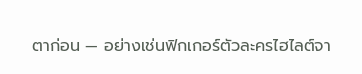ตาก่อน — อย่างเช่นฟิกเกอร์ตัวละครไฮไลต์จา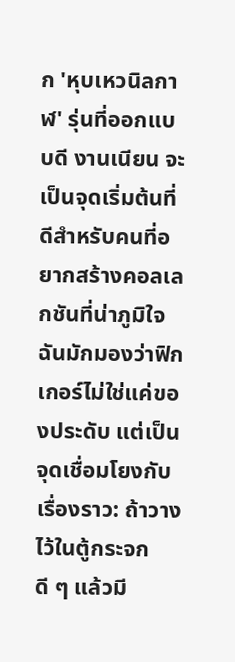ก 'หุบเหวนิลกาฬ' รุ่นที่ออกแบบดี งานเนียน จะเป็นจุดเริ่มต้นที่ดีสำหรับคนที่อยากสร้างคอลเลกชันที่น่าภูมิใจ
ฉันมักมองว่าฟิกเกอร์ไม่ใช่แค่ของประดับ แต่เป็นจุดเชื่อมโยงกับเรื่องราว: ถ้าวางไว้ในตู้กระจกดี ๆ แล้วมี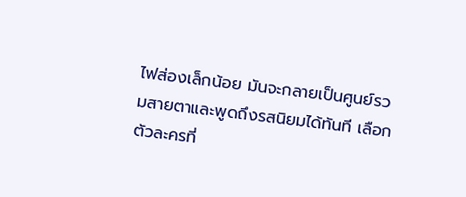ไฟส่องเล็กน้อย มันจะกลายเป็นศูนย์รวมสายตาและพูดถึงรสนิยมได้ทันที เลือกตัวละครที่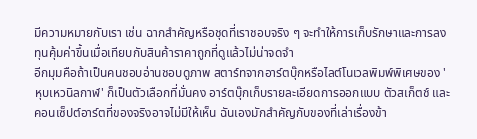มีความหมายกับเรา เช่น ฉากสำคัญหรือชุดที่เราชอบจริง ๆ จะทำให้การเก็บรักษาและการลงทุนคุ้มค่าขึ้นเมื่อเทียบกับสินค้าราคาถูกที่ดูแล้วไม่น่าจดจำ
อีกมุมคือถ้าเป็นคนชอบอ่านชอบดูภาพ สตาร์ทจากอาร์ตบุ๊กหรือไลต์โนเวลพิมพ์พิเศษของ 'หุบเหวนิลกาฬ' ก็เป็นตัวเลือกที่มั่นคง อาร์ตบุ๊กเก็บรายละเอียดการออกแบบ ตัวสเก็ตช์ และคอนเซ็ปต์อาร์ตที่ของจริงอาจไม่มีให้เห็น ฉันเองมักสำคัญกับของที่เล่าเรื่องข้า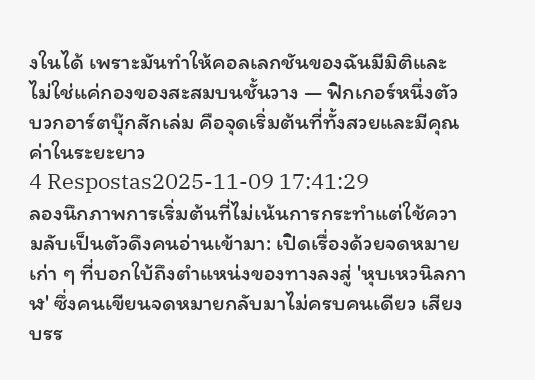งในได้ เพราะมันทำให้คอลเลกชันของฉันมีมิติและไม่ใช่แค่กองของสะสมบนชั้นวาง — ฟิกเกอร์หนึ่งตัวบวกอาร์ตบุ๊กสักเล่ม คือจุดเริ่มต้นที่ทั้งสวยและมีคุณค่าในระยะยาว
4 Respostas2025-11-09 17:41:29
ลองนึกภาพการเริ่มต้นที่ไม่เน้นการกระทำแต่ใช้ความลับเป็นตัวดึงคนอ่านเข้ามา: เปิดเรื่องด้วยจดหมายเก่า ๆ ที่บอกใบ้ถึงตำแหน่งของทางลงสู่ 'หุบเหวนิลกาฬ' ซึ่งคนเขียนจดหมายกลับมาไม่ครบคนเดียว เสียงบรร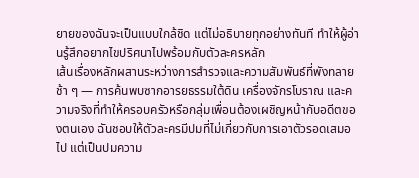ยายของฉันจะเป็นแบบใกล้ชิด แต่ไม่อธิบายทุกอย่างทันที ทำให้ผู้อ่านรู้สึกอยากไขปริศนาไปพร้อมกับตัวละครหลัก
เส้นเรื่องหลักผสานระหว่างการสำรวจและความสัมพันธ์ที่พังทลายช้า ๆ — การค้นพบซากอารยธรรมใต้ดิน เครื่องจักรโบราณ และความจริงที่ทำให้ครอบครัวหรือกลุ่มเพื่อนต้องเผชิญหน้ากับอดีตของตนเอง ฉันชอบให้ตัวละครมีปมที่ไม่เกี่ยวกับการเอาตัวรอดเสมอไป แต่เป็นปมความ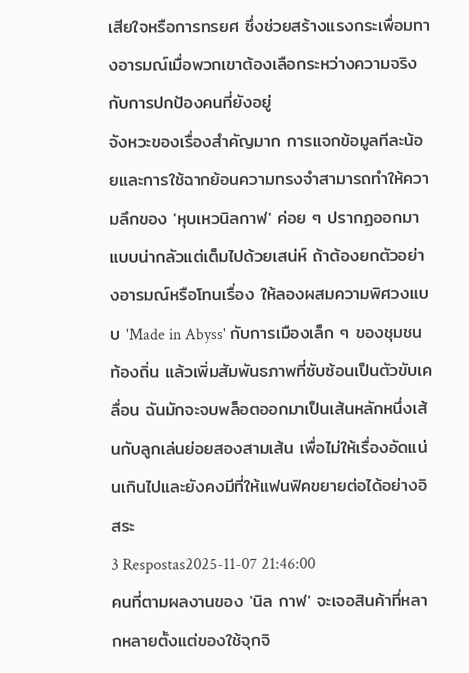เสียใจหรือการทรยศ ซึ่งช่วยสร้างแรงกระเพื่อมทางอารมณ์เมื่อพวกเขาต้องเลือกระหว่างความจริงกับการปกป้องคนที่ยังอยู่
จังหวะของเรื่องสำคัญมาก การแจกข้อมูลทีละน้อยและการใช้ฉากย้อนความทรงจำสามารถทำให้ความลึกของ 'หุบเหวนิลกาฬ' ค่อย ๆ ปรากฏออกมาแบบน่ากลัวแต่เต็มไปด้วยเสน่ห์ ถ้าต้องยกตัวอย่างอารมณ์หรือโทนเรื่อง ให้ลองผสมความพิศวงแบบ 'Made in Abyss' กับการเมืองเล็ก ๆ ของชุมชนท้องถิ่น แล้วเพิ่มสัมพันธภาพที่ซับซ้อนเป็นตัวขับเคลื่อน ฉันมักจะจบพล็อตออกมาเป็นเส้นหลักหนึ่งเส้นกับลูกเล่นย่อยสองสามเส้น เพื่อไม่ให้เรื่องอัดแน่นเกินไปและยังคงมีที่ให้แฟนฟิคขยายต่อได้อย่างอิสระ
3 Respostas2025-11-07 21:46:00
คนที่ตามผลงานของ 'นิล กาฬ' จะเจอสินค้าที่หลากหลายตั้งแต่ของใช้จุกจิ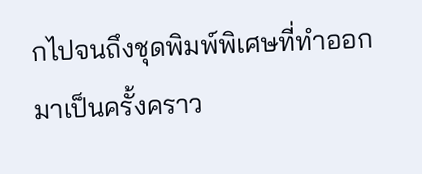กไปจนถึงชุดพิมพ์พิเศษที่ทำออกมาเป็นครั้งคราว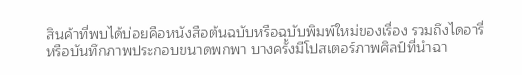สินค้าที่พบได้บ่อยคือหนังสือต้นฉบับหรือฉบับพิมพ์ใหม่ของเรื่อง รวมถึงไดอารี่หรือบันทึกภาพประกอบขนาดพกพา บางครั้งมีโปสเตอร์ภาพศิลป์ที่นำฉา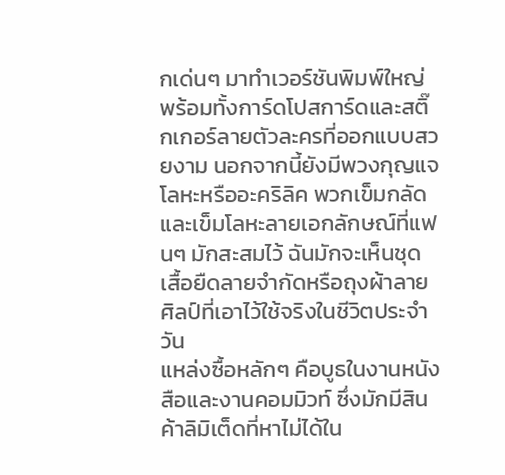กเด่นๆ มาทำเวอร์ชันพิมพ์ใหญ่ พร้อมทั้งการ์ดโปสการ์ดและสติ๊กเกอร์ลายตัวละครที่ออกแบบสวยงาม นอกจากนี้ยังมีพวงกุญแจโลหะหรืออะคริลิค พวกเข็มกลัดและเข็มโลหะลายเอกลักษณ์ที่แฟนๆ มักสะสมไว้ ฉันมักจะเห็นชุดเสื้อยืดลายจำกัดหรือถุงผ้าลายศิลป์ที่เอาไว้ใช้จริงในชีวิตประจำวัน
แหล่งซื้อหลักๆ คือบูธในงานหนังสือและงานคอมมิวท์ ซึ่งมักมีสินค้าลิมิเต็ดที่หาไม่ได้ใน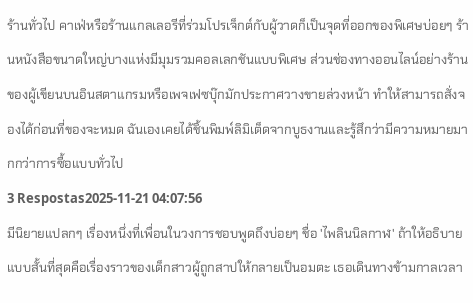ร้านทั่วไป คาเฟ่หรือร้านแกลเลอรีที่ร่วมโปรเจ็กต์กับผู้วาดก็เป็นจุดที่ออกของพิเศษบ่อยๆ ร้านหนังสือขนาดใหญ่บางแห่งมีมุมรวมคอลเลกชันแบบพิเศษ ส่วนช่องทางออนไลน์อย่างร้านของผู้เขียนบนอินสตาแกรมหรือเพจเฟซบุ๊กมักประกาศวางขายล่วงหน้า ทำให้สามารถสั่งจองได้ก่อนที่ของจะหมด ฉันเองเคยได้ชิ้นพิมพ์ลิมิเต็ดจากบูธงานและรู้สึกว่ามีความหมายมากกว่าการซื้อแบบทั่วไป
3 Respostas2025-11-21 04:07:56
มีนิยายแปลกๆ เรื่องหนึ่งที่เพื่อนในวงการชอบพูดถึงบ่อยๆ ชื่อ 'ไพลินนิลกาฬ' ถ้าให้อธิบายแบบสั้นที่สุดคือเรื่องราวของเด็กสาวผู้ถูกสาปให้กลายเป็นอมตะ เธอเดินทางข้ามกาลเวลา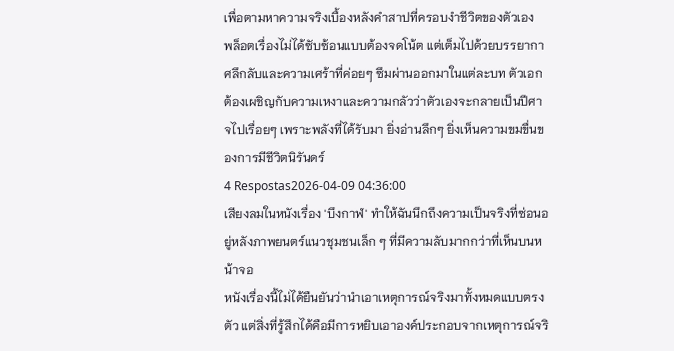เพื่อตามหาความจริงเบื้องหลังคำสาปที่ครอบงำชีวิตของตัวเอง
พล็อตเรื่องไม่ได้ซับซ้อนแบบต้องจดโน้ต แต่เต็มไปด้วยบรรยากาศลึกลับและความเศร้าที่ค่อยๆ ซึมผ่านออกมาในแต่ละบท ตัวเอกต้องเผชิญกับความเหงาและความกลัวว่าตัวเองจะกลายเป็นปีศาจไปเรื่อยๆ เพราะพลังที่ได้รับมา ยิ่งอ่านลึกๆ ยิ่งเห็นความขมขื่นของการมีชีวิตนิรันดร์
4 Respostas2026-04-09 04:36:00
เสียงลมในหนังเรื่อง 'บึงกาฬ' ทำให้ฉันนึกถึงความเป็นจริงที่ซ่อนอยู่หลังภาพยนตร์แนวชุมชนเล็ก ๆ ที่มีความลับมากกว่าที่เห็นบนหน้าจอ
หนังเรื่องนี้ไม่ได้ยืนยันว่านำเอาเหตุการณ์จริงมาทั้งหมดแบบตรงตัว แต่สิ่งที่รู้สึกได้คือมีการหยิบเอาองค์ประกอบจากเหตุการณ์จริ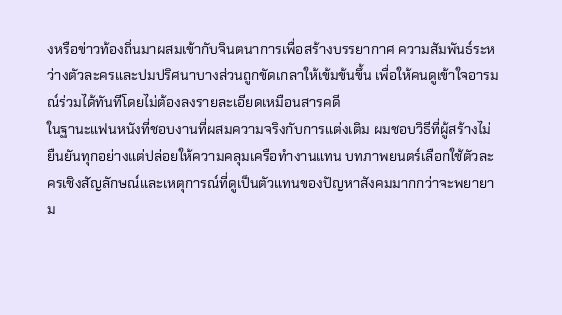งหรือข่าวท้องถิ่นมาผสมเข้ากับจินตนาการเพื่อสร้างบรรยากาศ ความสัมพันธ์ระหว่างตัวละครและปมปริศนาบางส่วนถูกขัดเกลาให้เข้มข้นขึ้น เพื่อให้คนดูเข้าใจอารมณ์ร่วมได้ทันทีโดยไม่ต้องลงรายละเอียดเหมือนสารคดี
ในฐานะแฟนหนังที่ชอบงานที่ผสมความจริงกับการแต่งเติม ผมชอบวิธีที่ผู้สร้างไม่ยืนยันทุกอย่างแต่ปล่อยให้ความคลุมเครือทำงานแทน บทภาพยนตร์เลือกใช้ตัวละครเชิงสัญลักษณ์และเหตุการณ์ที่ดูเป็นตัวแทนของปัญหาสังคมมากกว่าจะพยายาม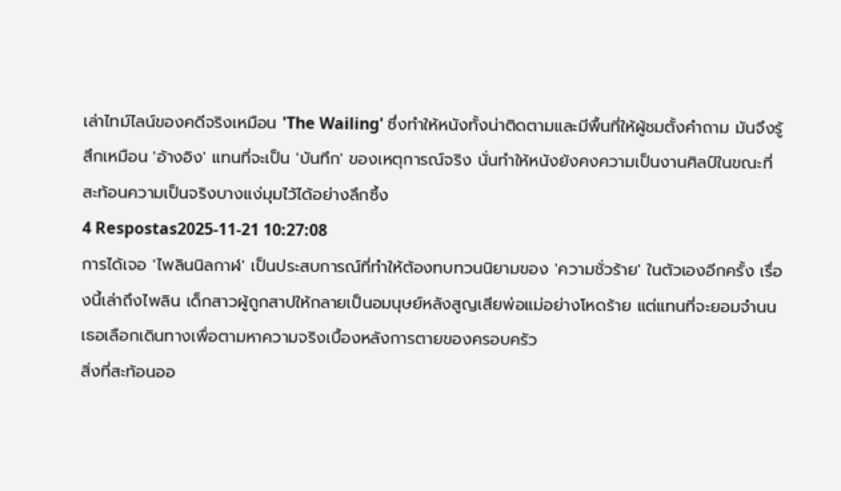เล่าไทม์ไลน์ของคดีจริงเหมือน 'The Wailing' ซึ่งทำให้หนังทั้งน่าติดตามและมีพื้นที่ให้ผู้ชมตั้งคำถาม มันจึงรู้สึกเหมือน 'อ้างอิง' แทนที่จะเป็น 'บันทึก' ของเหตุการณ์จริง นั่นทำให้หนังยังคงความเป็นงานศิลป์ในขณะที่สะท้อนความเป็นจริงบางแง่มุมไว้ได้อย่างลึกซึ้ง
4 Respostas2025-11-21 10:27:08
การได้เจอ 'ไพลินนิลกาฬ' เป็นประสบการณ์ที่ทำให้ต้องทบทวนนิยามของ 'ความชั่วร้าย' ในตัวเองอีกครั้ง เรื่องนี้เล่าถึงไพลิน เด็กสาวผู้ถูกสาปให้กลายเป็นอมนุษย์หลังสูญเสียพ่อแม่อย่างโหดร้าย แต่แทนที่จะยอมจำนน เธอเลือกเดินทางเพื่อตามหาความจริงเบื้องหลังการตายของครอบครัว
สิ่งที่สะท้อนออ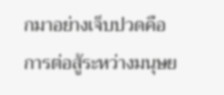กมาอย่างเจ็บปวดคือการต่อสู้ระหว่างมนุษย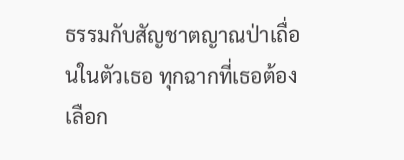ธรรมกับสัญชาตญาณป่าเถื่อนในตัวเธอ ทุกฉากที่เธอต้องเลือก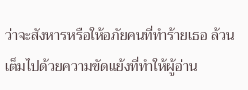ว่าจะสังหารหรือให้อภัยคนที่ทำร้ายเธอ ล้วนเต็มไปด้วยความขัดแย้งที่ทำให้ผู้อ่าน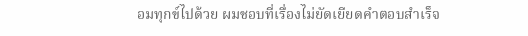อมทุกข์ไปด้วย ผมชอบที่เรื่องไม่ยัดเยียดคำตอบสำเร็จ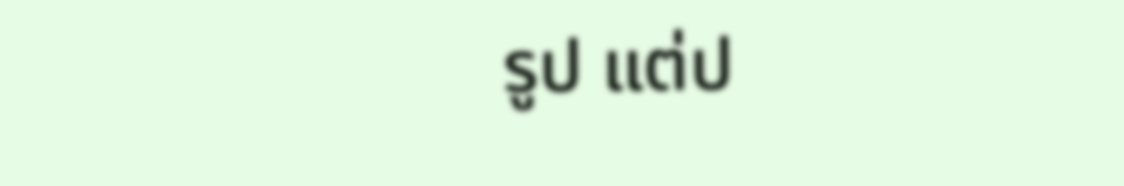รูป แต่ป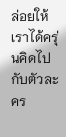ล่อยให้เราได้ครุ่นคิดไปกับตัวละคร